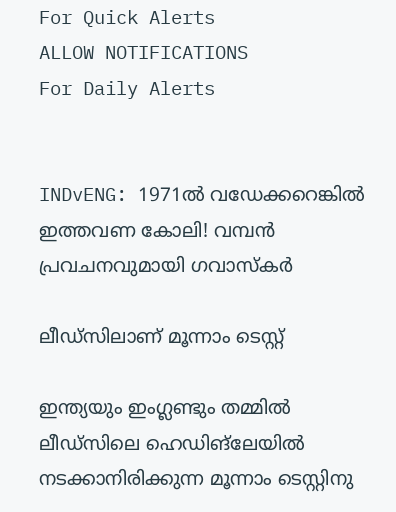For Quick Alerts
ALLOW NOTIFICATIONS
For Daily Alerts


INDvENG: 1971ല്‍ വഡേക്കറെങ്കില്‍ ഇത്തവണ കോലി! വമ്പന്‍ പ്രവചനവുമായി ഗവാസ്‌കര്‍

ലീഡ്‌സിലാണ് മൂന്നാം ടെസ്റ്റ്

ഇന്ത്യയും ഇംഗ്ലണ്ടും തമ്മില്‍ ലീഡ്‌സിലെ ഹെഡിങ്‌ലേയില്‍ നടക്കാനിരിക്കുന്ന മൂന്നാം ടെസ്റ്റിനു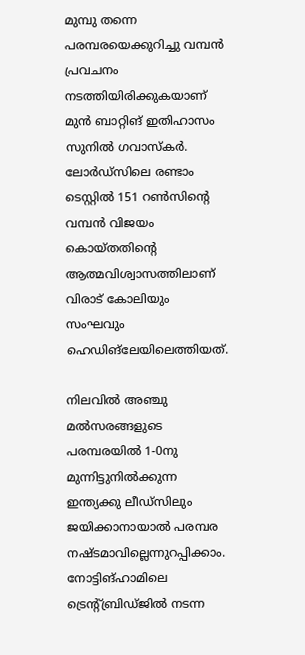മുമ്പു തന്നെ പരമ്പരയെക്കുറിച്ചു വമ്പന്‍ പ്രവചനം നടത്തിയിരിക്കുകയാണ് മുന്‍ ബാറ്റിങ് ഇതിഹാസം സുനില്‍ ഗവാസ്‌കര്‍. ലോര്‍ഡ്‌സിലെ രണ്ടാം ടെസ്റ്റില്‍ 151 റണ്‍സിന്റെ വമ്പന്‍ വിജയം കൊയ്തതിന്റെ ആത്മവിശ്വാസത്തിലാണ് വിരാട് കോലിയും സംഘവും ഹെഡിങ്‌ലേയിലെത്തിയത്.

നിലവില്‍ അഞ്ചു മല്‍സരങ്ങളുടെ പരമ്പരയില്‍ 1-0നു മുന്നിട്ടുനില്‍ക്കുന്ന ഇന്ത്യക്കു ലീഡ്‌സിലും ജയിക്കാനായാല്‍ പരമ്പര നഷ്ടമാവില്ലെന്നുറപ്പിക്കാം. നോട്ടിങ്ഹാമിലെ ട്രെന്റ്ബ്രിഡ്ജില്‍ നടന്ന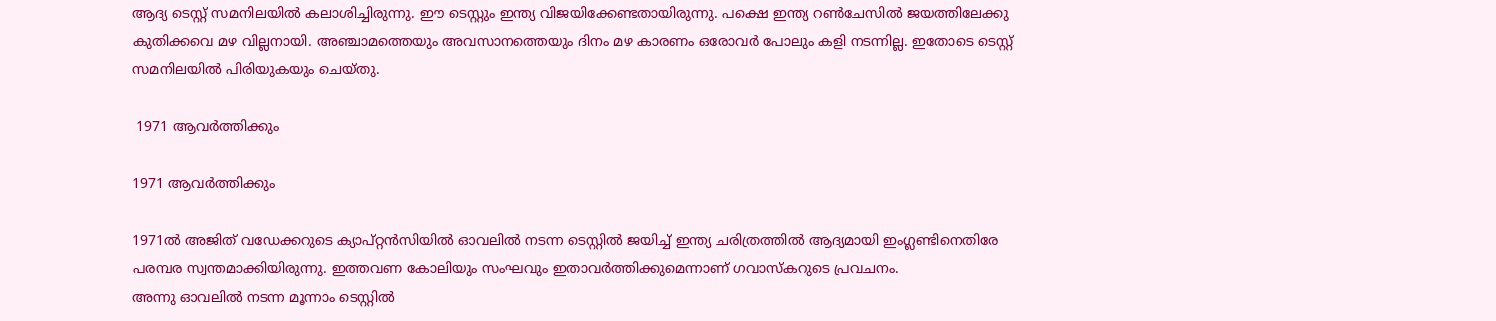ആദ്യ ടെസ്റ്റ് സമനിലയില്‍ കലാശിച്ചിരുന്നു. ഈ ടെസ്റ്റും ഇന്ത്യ വിജയിക്കേണ്ടതായിരുന്നു. പക്ഷെ ഇന്ത്യ റണ്‍ചേസില്‍ ജയത്തിലേക്കു കുതിക്കവെ മഴ വില്ലനായി. അഞ്ചാമത്തെയും അവസാനത്തെയും ദിനം മഴ കാരണം ഒരോവര്‍ പോലും കളി നടന്നില്ല. ഇതോടെ ടെസ്റ്റ് സമനിലയില്‍ പിരിയുകയും ചെയ്തു.

 1971 ആവര്‍ത്തിക്കും

1971 ആവര്‍ത്തിക്കും

1971ല്‍ അജിത് വഡേക്കറുടെ ക്യാപ്റ്റന്‍സിയില്‍ ഓവലില്‍ നടന്ന ടെസ്റ്റില്‍ ജയിച്ച് ഇന്ത്യ ചരിത്രത്തില്‍ ആദ്യമായി ഇംഗ്ലണ്ടിനെതിരേ പരമ്പര സ്വന്തമാക്കിയിരുന്നു. ഇത്തവണ കോലിയും സംഘവും ഇതാവര്‍ത്തിക്കുമെന്നാണ് ഗവാസ്‌കറുടെ പ്രവചനം.
അന്നു ഓവലില്‍ നടന്ന മൂന്നാം ടെസ്റ്റില്‍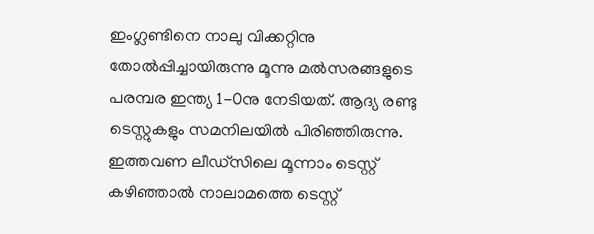ഇംഗ്ലണ്ടിനെ നാലു വിക്കറ്റിനു തോല്‍പ്പിച്ചായിരുന്നു മൂന്നു മല്‍സരങ്ങളുടെ പരമ്പര ഇന്ത്യ 1-0നു നേടിയത്. ആദ്യ രണ്ടു ടെസ്റ്റുകളും സമനിലയില്‍ പിരിഞ്ഞിരുന്നു.
ഇത്തവണ ലീഡ്‌സിലെ മൂന്നാം ടെസ്റ്റ് കഴിഞ്ഞാല്‍ നാലാമത്തെ ടെസ്റ്റ്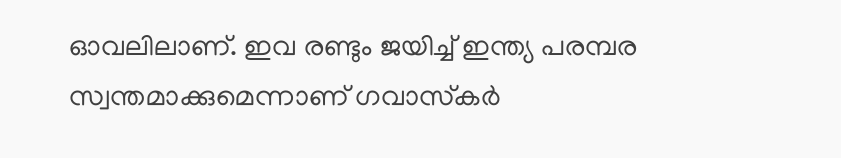ഓവലിലാണ്. ഇവ രണ്ടും ജയിച്ച് ഇന്ത്യ പരമ്പര സ്വന്തമാക്കുമെന്നാണ് ഗവാസ്‌കര്‍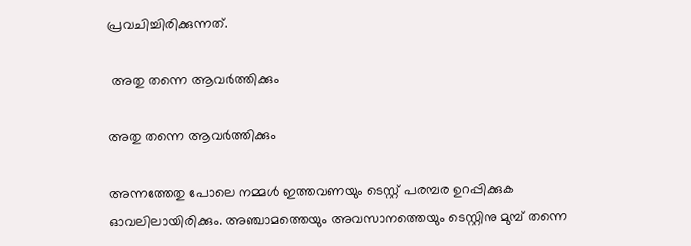പ്രവചിച്ചിരിക്കുന്നത്.

 അതു തന്നെ ആവര്‍ത്തിക്കും

അതു തന്നെ ആവര്‍ത്തിക്കും

അന്നത്തേതു പോലെ നമ്മള്‍ ഇത്തവണയും ടെസ്റ്റ് പരമ്പര ഉറപ്പിക്കുക ഓവലിലായിരിക്കും. അഞ്ചാമത്തെയും അവസാനത്തെയും ടെസ്റ്റിനു മുമ്പ് തന്നെ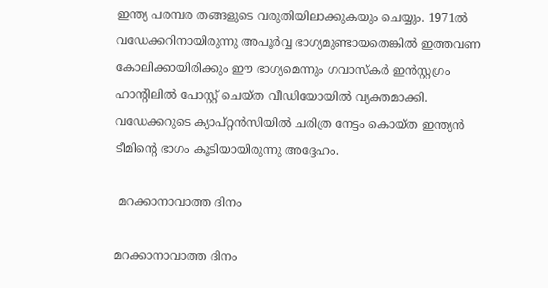ഇന്ത്യ പരമ്പര തങ്ങളുടെ വരുതിയിലാക്കുകയും ചെയ്യും. 1971ല്‍ വഡേക്കറിനായിരുന്നു അപൂര്‍വ്വ ഭാഗ്യമുണ്ടായതെങ്കില്‍ ഇത്തവണ കോലിക്കായിരിക്കും ഈ ഭാഗ്യമെന്നും ഗവാസ്‌കര്‍ ഇന്‍സ്റ്റഗ്രം ഹാന്റിലില്‍ പോസ്റ്റ് ചെയ്ത വീഡിയോയില്‍ വ്യക്തമാക്കി. വഡേക്കറുടെ ക്യാപ്റ്റന്‍സിയില്‍ ചരിത്ര നേട്ടം കൊയ്ത ഇന്ത്യന്‍ ടീമിന്റെ ഭാഗം കൂടിയായിരുന്നു അദ്ദേഹം.

 മറക്കാനാവാത്ത ദിനം

മറക്കാനാവാത്ത ദിനം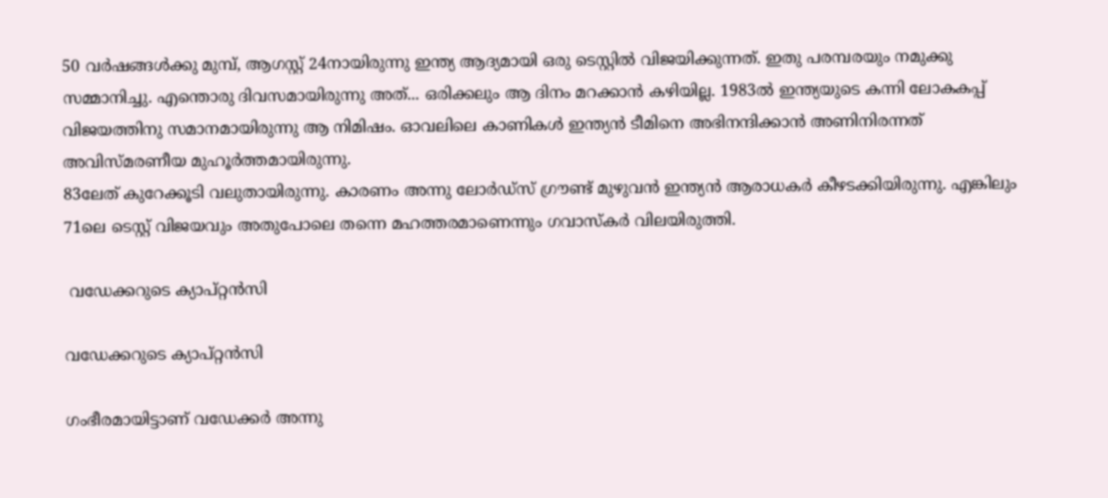50 വര്‍ഷങ്ങള്‍ക്കു മുമ്പ്, ആഗസ്റ്റ് 24നായിരുന്നു ഇന്ത്യ ആദ്യമായി ഒരു ടെസ്റ്റില്‍ വിജയിക്കുന്നത്. ഇതു പരമ്പരയും നമുക്കു സമ്മാനിച്ചു. എന്തൊരു ദിവസമായിരുന്നു അത്... ഒരിക്കലും ആ ദിനം മറക്കാന്‍ കഴിയില്ല. 1983ല്‍ ഇന്ത്യയുടെ കന്നി ലോകകപ്പ് വിജയത്തിനു സമാനമായിരുന്നു ആ നിമിഷം. ഓവലിലെ കാണികള്‍ ഇന്ത്യന്‍ ടീമിനെ അഭിനന്ദിക്കാന്‍ അണിനിരന്നത് അവിസ്മരണീയ മുഹൂര്‍ത്തമായിരുന്നു.
83ലേത് കുറേക്കൂടി വലുതായിരുന്നു. കാരണം അന്നു ലോര്‍ഡ്‌സ് ഗ്രൗണ്ട് മുഴുവന്‍ ഇന്ത്യന്‍ ആരാധകര്‍ കീഴടക്കിയിരുന്നു. എങ്കിലും 71ലെ ടെസ്റ്റ് വിജയവും അതുപോലെ തന്നെ മഹത്തരമാണെന്നും ഗവാസ്‌കര്‍ വിലയിരുത്തി.

 വഡേക്കറുടെ ക്യാപ്റ്റന്‍സി

വഡേക്കറുടെ ക്യാപ്റ്റന്‍സി

ഗംഭീരമായിട്ടാണ് വഡേക്കര്‍ അന്നു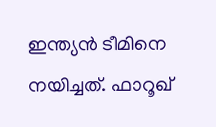ഇന്ത്യന്‍ ടീമിനെ നയിച്ചത്. ഫാറൂഖ്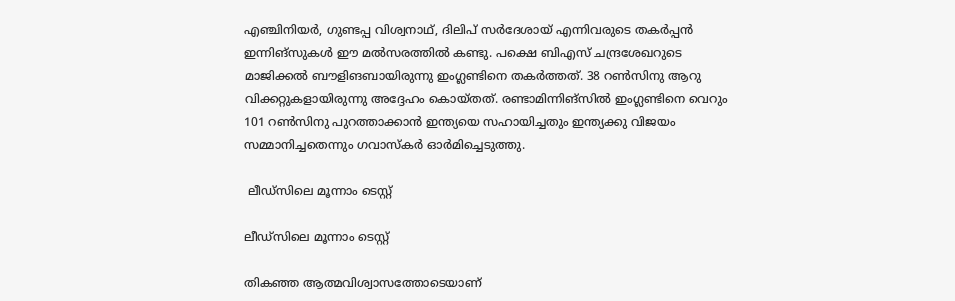എഞ്ചിനിയര്‍, ഗുണ്ടപ്പ വിശ്വനാഥ്, ദിലിപ് സര്‍ദേശായ് എന്നിവരുടെ തകര്‍പ്പന്‍ ഇന്നിങ്‌സുകള്‍ ഈ മല്‍സരത്തില്‍ കണ്ടു. പക്ഷെ ബിഎസ് ചന്ദ്രശേഖറുടെ മാജിക്കല്‍ ബൗളിങബായിരുന്നു ഇംഗ്ലണ്ടിനെ തകര്‍ത്തത്. 38 റണ്‍സിനു ആറു വിക്കറ്റുകളായിരുന്നു അദ്ദേഹം കൊയ്തത്. രണ്ടാമിന്നിങ്‌സില്‍ ഇംഗ്ലണ്ടിനെ വെറും 101 റണ്‍സിനു പുറത്താക്കാന്‍ ഇന്ത്യയെ സഹായിച്ചതും ഇന്ത്യക്കു വിജയം സമ്മാനിച്ചതെന്നും ഗവാസ്‌കര്‍ ഓര്‍മിച്ചെടുത്തു.

 ലീഡ്‌സിലെ മൂന്നാം ടെസ്റ്റ്

ലീഡ്‌സിലെ മൂന്നാം ടെസ്റ്റ്

തികഞ്ഞ ആത്മവിശ്വാസത്തോടെയാണ്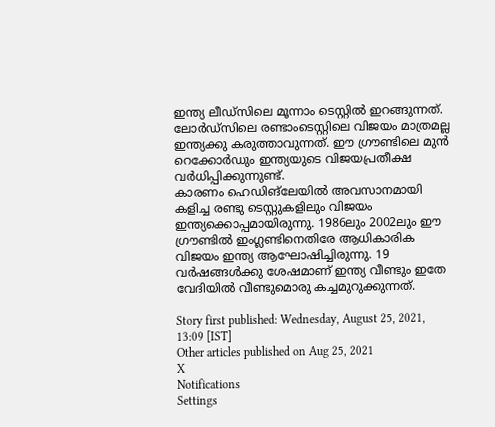ഇന്ത്യ ലീഡ്‌സിലെ മൂന്നാം ടെസ്റ്റില്‍ ഇറങ്ങുന്നത്. ലോര്‍ഡ്‌സിലെ രണ്ടാംടെസ്റ്റിലെ വിജയം മാത്രമല്ല ഇന്ത്യക്കു കരുത്താവുന്നത്. ഈ ഗ്രൗണ്ടിലെ മുന്‍ റെക്കോര്‍ഡും ഇന്ത്യയുടെ വിജയപ്രതീക്ഷ വര്‍ധിപ്പിക്കുന്നുണ്ട്.
കാരണം ഹെഡിങ്‌ലേയില്‍ അവസാനമായി കളിച്ച രണ്ടു ടെസ്റ്റുകളിലും വിജയം ഇന്ത്യക്കൊപ്പമായിരുന്നു. 1986ലും 2002ലും ഈ ഗ്രൗണ്ടില്‍ ഇംഗ്ലണ്ടിനെതിരേ ആധികാരിക വിജയം ഇന്ത്യ ആഘോഷിച്ചിരുന്നു. 19 വര്‍ഷങ്ങള്‍ക്കു ശേഷമാണ് ഇന്ത്യ വീണ്ടും ഇതേ വേദിയില്‍ വീണ്ടുമൊരു കച്ചമുറുക്കുന്നത്.

Story first published: Wednesday, August 25, 2021, 13:09 [IST]
Other articles published on Aug 25, 2021
X
Notifications
Settings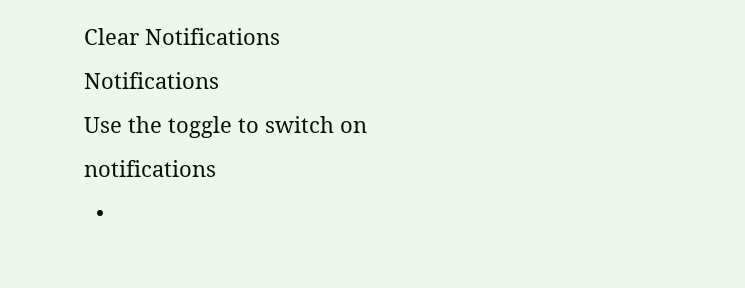Clear Notifications
Notifications
Use the toggle to switch on notifications
  •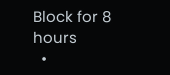Block for 8 hours
  •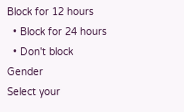Block for 12 hours
  • Block for 24 hours
  • Don't block
Gender
Select your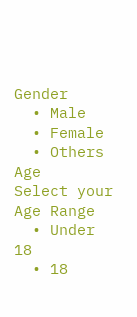Gender
  • Male
  • Female
  • Others
Age
Select your Age Range
  • Under 18
  • 18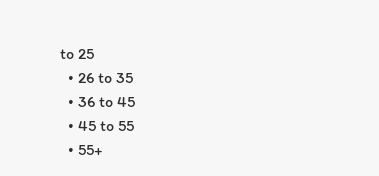to 25
  • 26 to 35
  • 36 to 45
  • 45 to 55
  • 55+